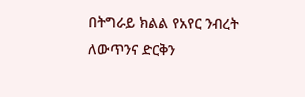በትግራይ ክልል የአየር ንብረት ለውጥንና ድርቅን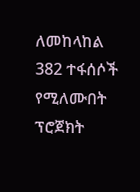ለመከላከል 382 ተፋሰሶች የሚለሙበት ፕሮጀክት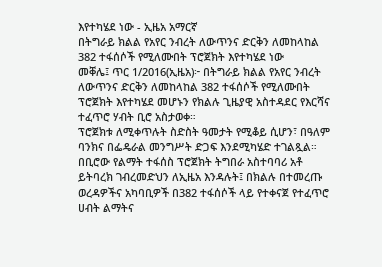እየተካሄደ ነው - ኢዜአ አማርኛ
በትግራይ ክልል የአየር ንብረት ለውጥንና ድርቅን ለመከላከል 382 ተፋሰሶች የሚለሙበት ፕሮጀክት እየተካሄደ ነው
መቐሌ፤ ጥር 1/2016(ኢዜአ)፦ በትግራይ ክልል የአየር ንብረት ለውጥንና ድርቅን ለመከላከል 382 ተፋሰሶች የሚለሙበት ፕሮጀክት እየተካሄደ መሆኑን የክልሉ ጊዜያዊ አስተዳደር የእርሻና ተፈጥሮ ሃብት ቢሮ አስታወቀ።
ፕሮጀክቱ ለሚቀጥሉት ስድስት ዓመታት የሚቆይ ሲሆን፣ በዓለም ባንክና በፌዴራል መንግሥት ድጋፍ እንደሚካሄድ ተገልጿል።
በቢሮው የልማት ተፋሰስ ፕሮጀክት ትግበራ አስተባባሪ አቶ ይትባረክ ገብረመድህን ለኢዜአ እንዳሉት፤ በክልሉ በተመረጡ ወረዳዎችና አካባቢዎች በ382 ተፋሰሶች ላይ የተቀናጀ የተፈጥሮ ሀብት ልማትና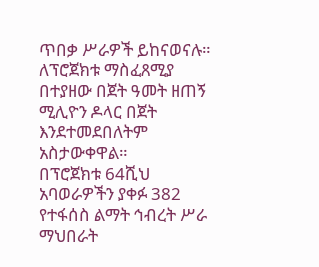ጥበቃ ሥራዎች ይከናወናሉ።
ለፕሮጀክቱ ማስፈጸሚያ በተያዘው በጀት ዓመት ዘጠኝ ሚሊዮን ዶላር በጀት እንደተመደበለትም አስታውቀዋል።
በፕሮጀክቱ 64ሺህ አባወራዎችን ያቀፉ 382 የተፋሰስ ልማት ኅብረት ሥራ ማህበራት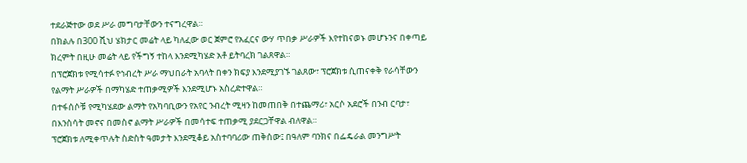ተደራጅተው ወደ ሥራ መግባታቸውን ተናግረዋል።
በክልሉ በ300 ሺህ ሄክታር መሬት ላይ ካለፈው ወር ጀምሮ የአፈርና ውሃ ጥበቃ ሥራዎች እየተከናወኑ መሆኑንና በቀጣይ ክረምት በዚሁ መሬት ላይ የችግኝ ተከላ እንደሚካሄድ አቶ ይትባረክ ገልጸዋል።
በፕሮጀክቱ የሚሳተፉ የኅብረት ሥራ ማህበራት አባላት በቀን ክፍያ እንደሚያገኙ ገልጸው፣ ፕሮጀክቱ ሲጠናቀቅ የራሳቸውን የልማት ሥራዎች በማካሄድ ተጠቃሚዎች እንደሚሆኑ አስረድተዋል።
በተፋሰሶቹ የሚካሄደው ልማት የአካባቢውን የአየር ንብረት ሚዛን ከመጠበቅ በተጨማሪ፣ አርሶ አደሮች በንብ ርባታ፣ በእንስሳት መኖና በመስኖ ልማት ሥራዎች በመሳተፍ ተጠቃሚ ያደርጋቸዋል ብለዋል።
ፕሮጀክቱ ለሚቀጥሉት ስድስት ዓመታት እንደሚቆይ አስተባባሪው ጠቅሰው፤ በዓለም ባንክና በፌዴራል መንግሥት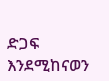ድጋፍ እንደሚከናወን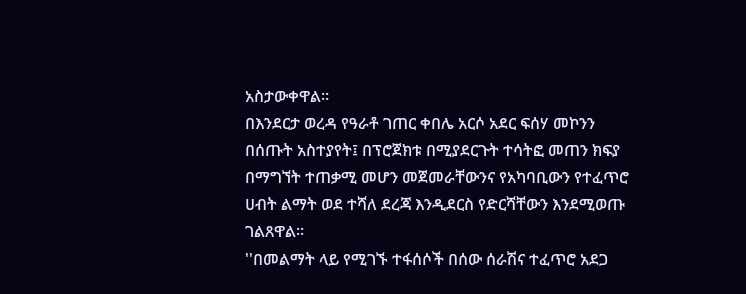አስታውቀዋል።
በእንደርታ ወረዳ የዓራቶ ገጠር ቀበሌ አርሶ አደር ፍሰሃ መኮንን በሰጡት አስተያየት፤ በፕሮጀክቱ በሚያደርጉት ተሳትፎ መጠን ክፍያ በማግኘት ተጠቃሚ መሆን መጀመራቸውንና የአካባቢውን የተፈጥሮ ሀብት ልማት ወደ ተሻለ ደረጃ እንዲደርስ የድርሻቸውን እንደሚወጡ ገልጸዋል።
''በመልማት ላይ የሚገኙ ተፋሰሶች በሰው ሰራሽና ተፈጥሮ አደጋ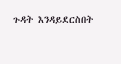ጉዳት እንዳይደርስበት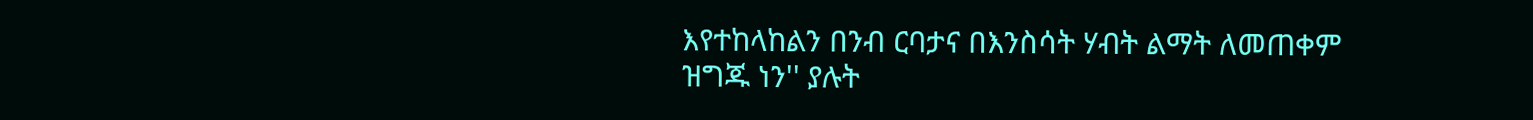እየተከላከልን በንብ ርባታና በእንስሳት ሃብት ልማት ለመጠቀም ዝግጁ ነን'' ያሉት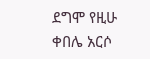ደግሞ የዚሁ ቀበሌ አርሶ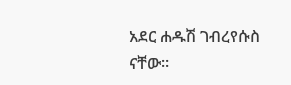አደር ሐዱሽ ገብረየሱስ ናቸው።